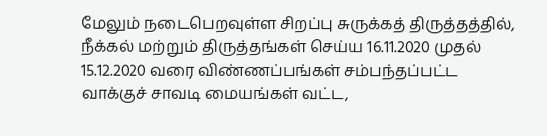மேலும் நடைபெறவுள்ள சிறப்பு சுருக்கத் திருத்தத்தில், நீக்கல் மற்றும் திருத்தங்கள் செய்ய 16.11.2020 முதல் 15.12.2020 வரை விண்ணப்பங்கள் சம்பந்தப்பட்ட வாக்குச் சாவடி மையங்கள் வட்ட,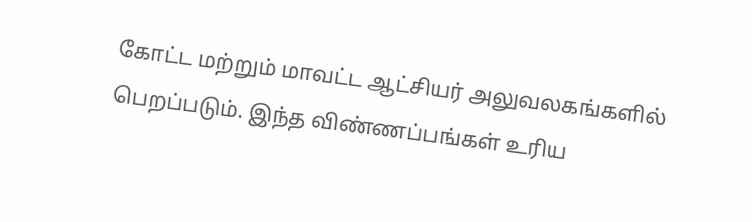கோட்ட மற்றும் மாவட்ட ஆட்சியர் அலுவலகங்களில் பெறப்படும். இந்த விண்ணப்பங்கள் உரிய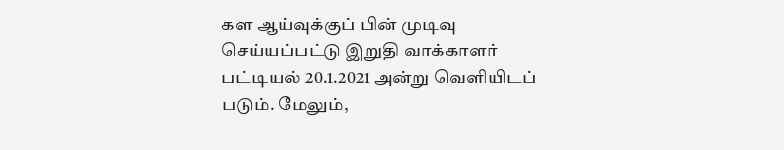கள ஆய்வுக்குப் பின் முடிவு செய்யப்பட்டு இறுதி வாக்காளர் பட்டியல் 20.1.2021 அன்று வெளியிடப் படும். மேலும்,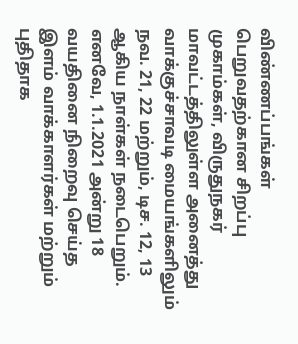விண்ணப்பங்கள் பெறுவதற்கான சிறப்பு முகாம்கள், விருதுநகர் மாவட்டத்திலுள்ள அனைத்து வாக்குச்சாவடி மையங்களிலும் நவ. 21, 22 மற்றும், டிச. 12, 13 ஆகிய நாள்கள் நடைபெறும். எனவே, 1.1.2021 அன்று 18 வயதினை நிறைவு செய்த இளம் வாக்காளர்கள் மற்றும் புதிதாக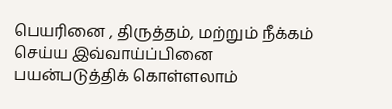பெயரினை , திருத்தம், மற்றும் நீக்கம் செய்ய இவ்வாய்ப்பினை பயன்படுத்திக் கொள்ளலாம்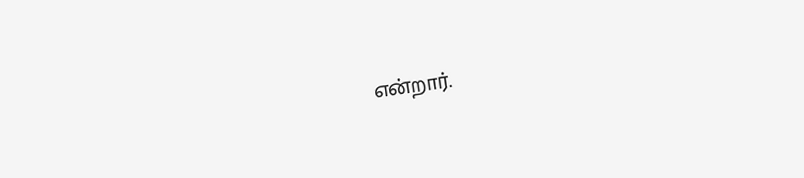என்றார்.